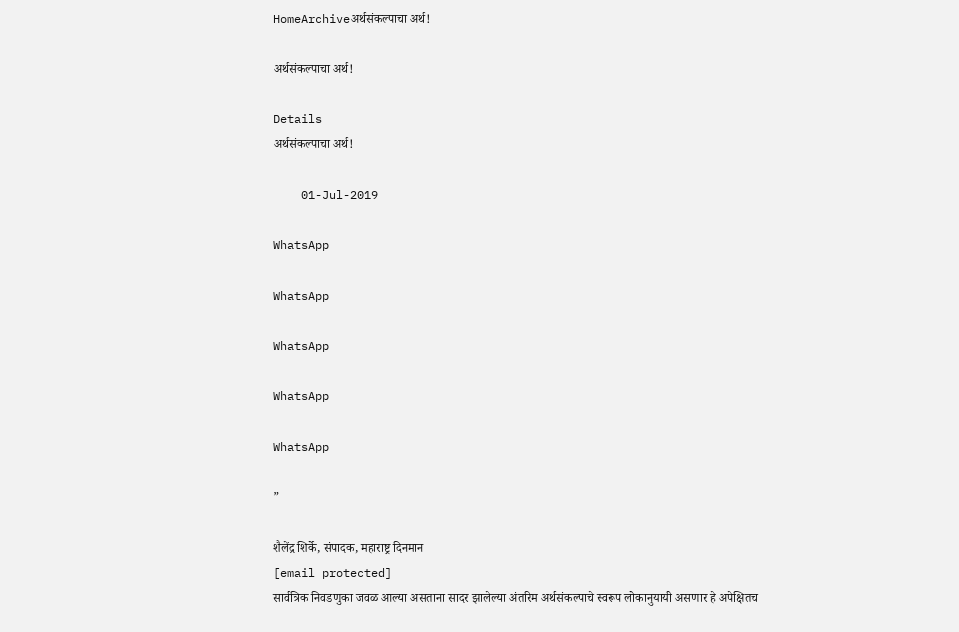HomeArchiveअर्थसंकल्पाचा अर्थ!

अर्थसंकल्पाचा अर्थ!

Details
अर्थसंकल्पाचा अर्थ!

    01-Jul-2019

WhatsApp

WhatsApp

WhatsApp

WhatsApp

WhatsApp

”

शैलेंद्र शिर्के, संपादक, महाराष्ट्र दिनमान
[email protected]
सार्वत्रिक निवडणुका जवळ आल्या असताना सादर झालेल्या अंतरिम अर्थसंकल्पाचे स्वरूप लोकानुयायी असणार हे अपेक्षितच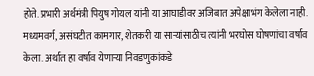होते. प्रभारी अर्थमंत्री पियुष गोयल यांनी या आघाडीवर अजिबात अपेक्षाभंग केलेला नाही. मध्यमवर्ग, असंघटीत कामगार, शेतकरी या साऱ्यांसाठीच त्यांनी भरघोस घोषणांचा वर्षाव केला. अर्थात हा वर्षाव येणाऱ्या निवडणुकांकडे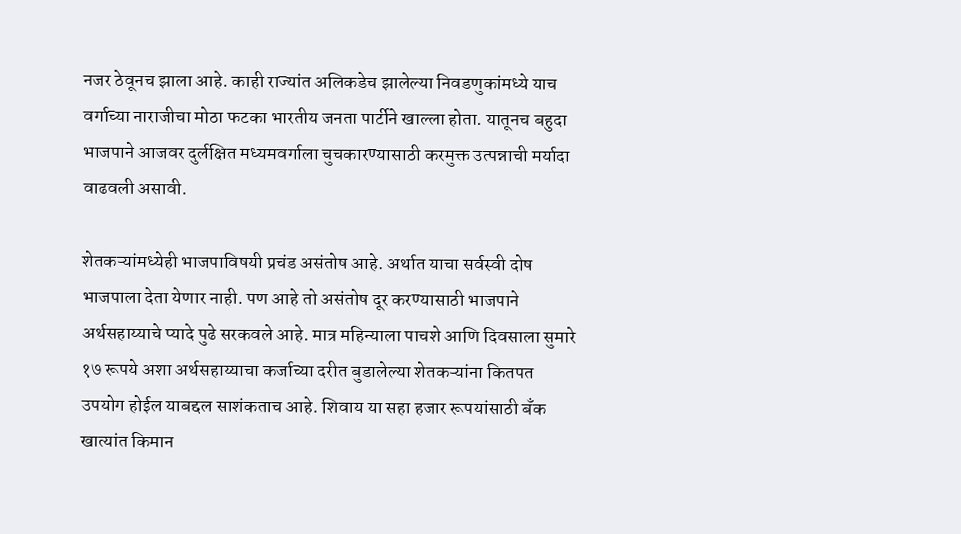नजर ठेवूनच झाला आहे. काही राज्यांत अलिकडेच झालेल्या निवडणुकांमध्ये याच वर्गाच्या नाराजीचा मोठा फटका भारतीय जनता पार्टीने खाल्ला होता. यातूनच बहुदा भाजपाने आजवर दुर्लक्षित मध्यमवर्गाला चुचकारण्यासाठी करमुक्त उत्पन्नाची मर्यादा वाढवली असावी.

शेतकऱ्यांमध्येही भाजपाविषयी प्रचंड असंतोष आहे. अर्थात याचा सर्वस्वी दोष भाजपाला देता येणार नाही. पण आहे तो असंतोष दूर करण्यासाठी भाजपाने अर्थसहाय्याचे प्यादे पुढे सरकवले आहे. मात्र महिन्याला पाचशे आणि दिवसाला सुमारे १७ रूपये अशा अर्थसहाय्याचा कर्जाच्या दरीत बुडालेल्या शेतकऱ्यांना कितपत उपयोग होईल याबद्दल साशंकताच आहे. शिवाय या सहा हजार रूपयांसाठी बँक खात्यांत किमान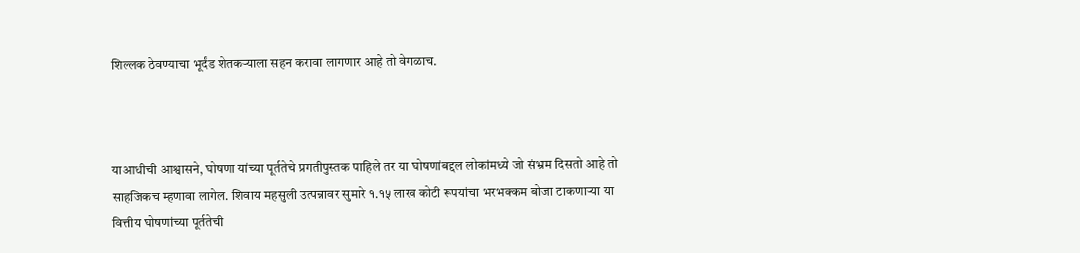शिल्लक ठेवण्याचा भूर्दंड शेतकऱ्याला सहन करावा लागणार आहे तो वेगळाच.



याआधीची आश्वासने, घोषणा यांच्या पूर्ततेचे प्रगतीपुस्तक पाहिले तर या घोषणांबद्दल लोकांमध्ये जो संभ्रम दिसतो आहे तो साहजिकच म्हणावा लागेल. शिवाय महसुली उत्पन्नावर सुमारे १.१५ लाख कोटी रूपयांचा भरभक्कम बोजा टाकणाऱ्या या वित्तीय घोषणांच्या पूर्ततेची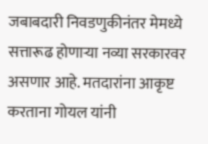जबाबदारी निवडणुकीनंतर मेमध्ये सत्तारूढ होणाऱ्या नव्या सरकारवर असणार आहे. मतदारांना आकृष्ट करताना गोयल यांनी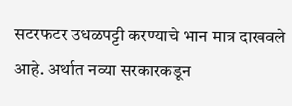सटरफटर उधळपट्टी करण्याचे भान मात्र दाखवले आहे. अर्थात नव्या सरकारकडून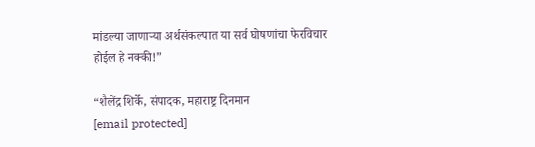मांडल्या जाणाऱ्या अर्थसंकल्पात या सर्व घोषणांचा फेरविचार होईल हे नक्की!”

“शैलेंद्र शिर्के, संपादक, महाराष्ट्र दिनमान
[email protected]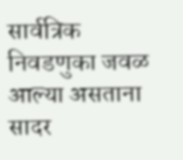सार्वत्रिक निवडणुका जवळ आल्या असताना सादर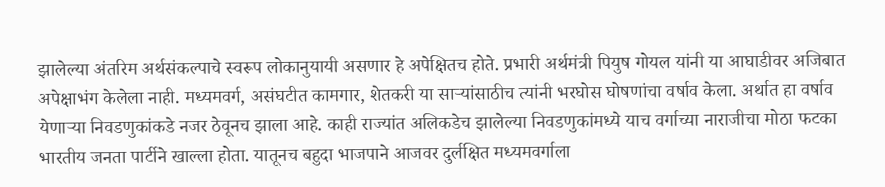झालेल्या अंतरिम अर्थसंकल्पाचे स्वरूप लोकानुयायी असणार हे अपेक्षितच होते. प्रभारी अर्थमंत्री पियुष गोयल यांनी या आघाडीवर अजिबात अपेक्षाभंग केलेला नाही. मध्यमवर्ग, असंघटीत कामगार, शेतकरी या साऱ्यांसाठीच त्यांनी भरघोस घोषणांचा वर्षाव केला. अर्थात हा वर्षाव येणाऱ्या निवडणुकांकडे नजर ठेवूनच झाला आहे. काही राज्यांत अलिकडेच झालेल्या निवडणुकांमध्ये याच वर्गाच्या नाराजीचा मोठा फटका भारतीय जनता पार्टीने खाल्ला होता. यातूनच बहुदा भाजपाने आजवर दुर्लक्षित मध्यमवर्गाला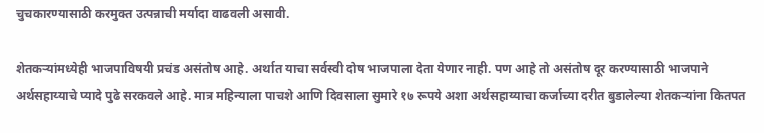चुचकारण्यासाठी करमुक्त उत्पन्नाची मर्यादा वाढवली असावी.

शेतकऱ्यांमध्येही भाजपाविषयी प्रचंड असंतोष आहे. अर्थात याचा सर्वस्वी दोष भाजपाला देता येणार नाही. पण आहे तो असंतोष दूर करण्यासाठी भाजपाने अर्थसहाय्याचे प्यादे पुढे सरकवले आहे. मात्र महिन्याला पाचशे आणि दिवसाला सुमारे १७ रूपये अशा अर्थसहाय्याचा कर्जाच्या दरीत बुडालेल्या शेतकऱ्यांना कितपत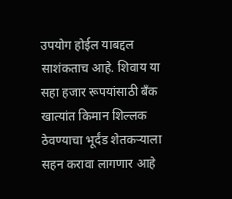उपयोग होईल याबद्दल साशंकताच आहे. शिवाय या सहा हजार रूपयांसाठी बँक खात्यांत किमान शिल्लक ठेवण्याचा भूर्दंड शेतकऱ्याला सहन करावा लागणार आहे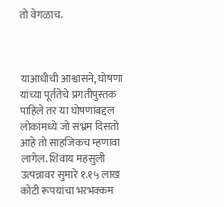तो वेगळाच.



याआधीची आश्वासने, घोषणा यांच्या पूर्ततेचे प्रगतीपुस्तक पाहिले तर या घोषणांबद्दल लोकांमध्ये जो संभ्रम दिसतो आहे तो साहजिकच म्हणावा लागेल. शिवाय महसुली उत्पन्नावर सुमारे १.१५ लाख कोटी रूपयांचा भरभक्कम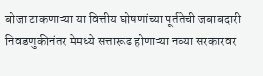बोजा टाकणाऱ्या या वित्तीय घोषणांच्या पूर्ततेची जबाबदारी निवडणुकीनंतर मेमध्ये सत्तारूढ होणाऱ्या नव्या सरकारवर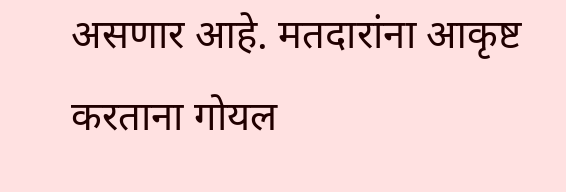असणार आहे. मतदारांना आकृष्ट करताना गोयल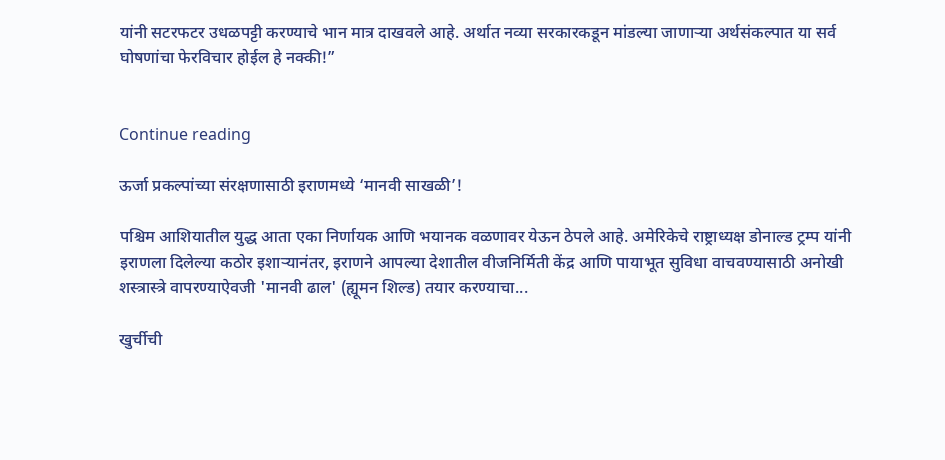यांनी सटरफटर उधळपट्टी करण्याचे भान मात्र दाखवले आहे. अर्थात नव्या सरकारकडून मांडल्या जाणाऱ्या अर्थसंकल्पात या सर्व घोषणांचा फेरविचार होईल हे नक्की!”


Continue reading

ऊर्जा प्रकल्पांच्या संरक्षणासाठी इराणमध्ये ‘मानवी साखळी’!

पश्चिम आशियातील युद्ध आता एका निर्णायक आणि भयानक वळणावर येऊन ठेपले आहे. अमेरिकेचे राष्ट्राध्यक्ष डोनाल्ड ट्रम्प यांनी इराणला दिलेल्या कठोर इशाऱ्यानंतर, इराणने आपल्या देशातील वीजनिर्मिती केंद्र आणि पायाभूत सुविधा वाचवण्यासाठी अनोखी शस्त्रास्त्रे वापरण्याऐवजी 'मानवी ढाल' (ह्यूमन शिल्ड) तयार करण्याचा...

खुर्चीची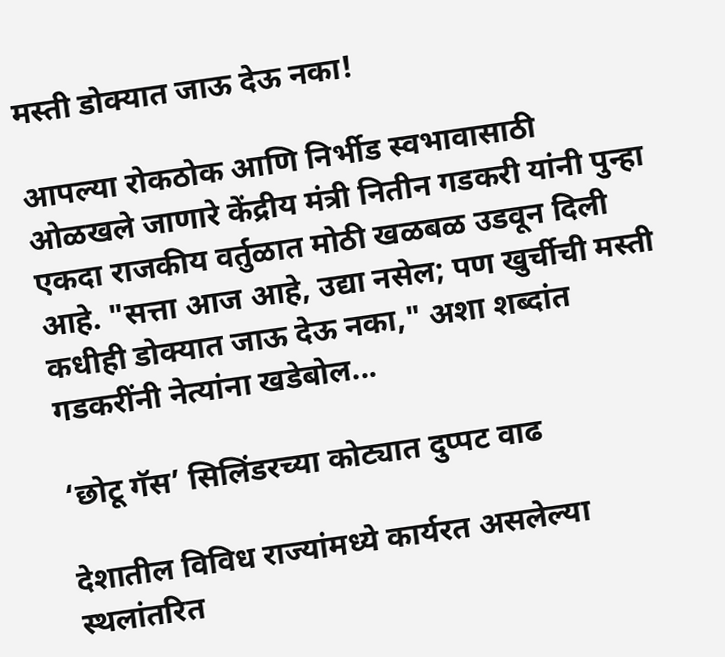मस्ती डोक्यात जाऊ देऊ नका!

आपल्या रोकठोक आणि निर्भीड स्वभावासाठी ओळखले जाणारे केंद्रीय मंत्री नितीन गडकरी यांनी पुन्हा एकदा राजकीय वर्तुळात मोठी खळबळ उडवून दिली आहे. "सत्ता आज आहे, उद्या नसेल; पण खुर्चीची मस्ती कधीही डोक्यात जाऊ देऊ नका," अशा शब्दांत गडकरींनी नेत्यांना खडेबोल...

‘छोटू गॅस’ सिलिंडरच्या कोट्यात दुप्पट वाढ

देशातील विविध राज्यांमध्ये कार्यरत असलेल्या स्थलांतरित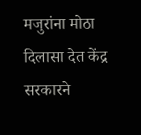मजुरांना मोठा दिलासा देत केंद्र सरकारने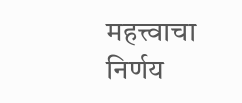महत्त्वाचा निर्णय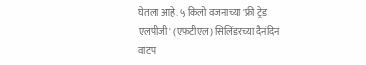घेतला आहे. ५ किलो वजनाच्या 'फ्री ट्रेड एलपीजी' (एफटीएल) सिलिंडरच्या दैनंदिन वाटप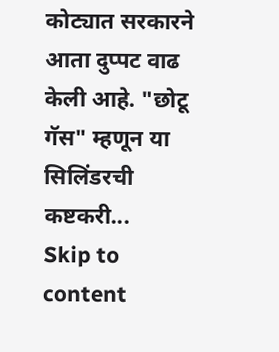कोट्यात सरकारने आता दुप्पट वाढ केली आहे. "छोटू गॅस" म्हणून या सिलिंडरची कष्टकरी...
Skip to content